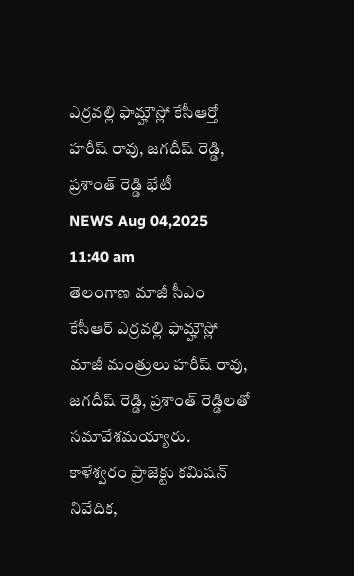ఎర్రవల్లి ఫామ్హౌస్లో కేసీఆర్తో హరీష్ రావు, జగదీష్ రెడ్డి, ప్రశాంత్ రెడ్డి భేటీ
NEWS Aug 04,2025 11:40 am
తెలంగాణ మాజీ సీఎం కేసీఆర్ ఎర్రవల్లి ఫామ్హౌస్లో మాజీ మంత్రులు హరీష్ రావు, జగదీష్ రెడ్డి, ప్రశాంత్ రెడ్డిలతో సమావేశమయ్యారు. కాళేశ్వరం ప్రాజెక్టు కమిషన్ నివేదిక,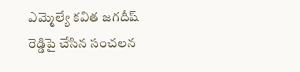ఎమ్మెల్యే కవిత జగదీష్ రెడ్డిపై చేసిన సంచలన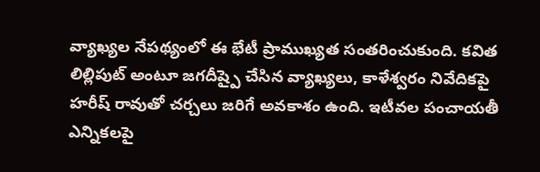వ్యాఖ్యల నేపథ్యంలో ఈ భేటీ ప్రాముఖ్యత సంతరించుకుంది. కవిత లిల్లిపుట్ అంటూ జగదీష్పై చేసిన వ్యాఖ్యలు, కాళేశ్వరం నివేదికపై హరీష్ రావుతో చర్చలు జరిగే అవకాశం ఉంది. ఇటీవల పంచాయతీ ఎన్నికలపై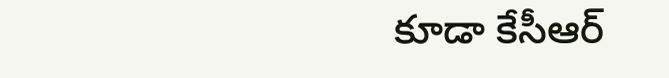కూడా కేసీఆర్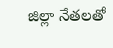జిల్లా నేతలతో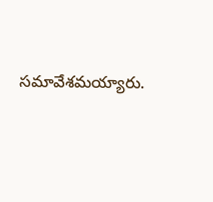సమావేశమయ్యారు.